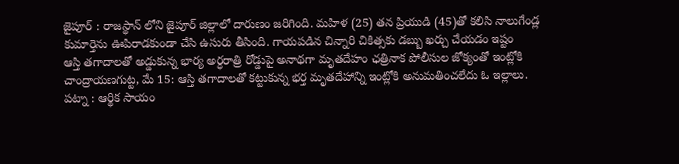జైపూర్ : రాజస్థాన్ లోని జైపూర్ జిల్లాలో దారుణం జరిగింది. మహిళ (25) తన ప్రియుడి (45)తో కలిసి నాలుగేండ్ల కుమార్తెను ఊపిరాడకుండా చేసి ఉసురు తీసింది. గాయపడిన చిన్నారి చికిత్సకు డబ్బు ఖర్చు చేయడం ఇష్టం
ఆస్తి తగాదాలతో అడ్డుకున్న భార్య అర్ధరాత్రి రోడ్డుపై అనాథగా మృతదేహం ఛత్రినాక పోలీసుల జోక్యంతో ఇంట్లోకి చాంద్రాయణగుట్ట, మే 15: ఆస్తి తగాదాలతో కట్టుకున్న భర్త మృతదేహాన్ని ఇంట్లోకి అనుమతించలేదు ఓ ఇల్లాలు.
పట్నా : ఆర్థిక సాయం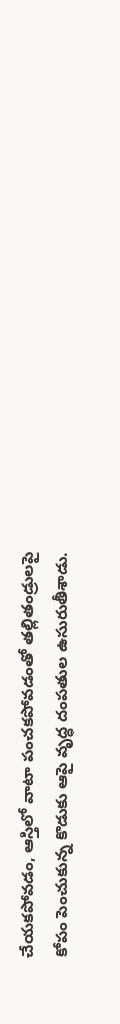చేయకపోవడం, ఆస్తిలో వాటా పంచకపోవడంతో తల్లితండ్రులపై కోపం పెంచుకున్న కొడుకు ఆపై వృద్ధ దంపతుల ఉసురుతీశాడు.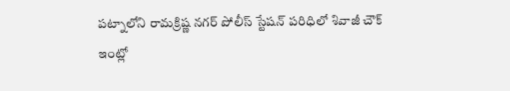పట్నాలోని రామక్రిష్ణ నగర్ పోలీస్ స్టేషన్ పరిధిలో శివాజీ చౌక్
ఇంట్లో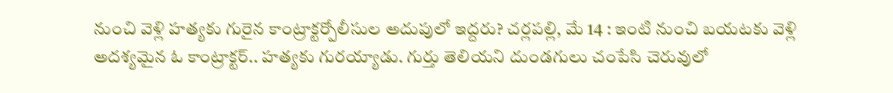నుంచి వెళ్లి హత్యకు గురైన కాంట్రాక్టర్పోలీసుల అదుపులో ఇద్దరు? చర్లపల్లి, మే 14 : ఇంటి నుంచి బయటకు వెళ్లి అదశ్యమైన ఓ కాంట్రాక్టర్.. హత్యకు గురయ్యాడు. గుర్తు తెలియని దుండగులు చంపేసి చెరువులో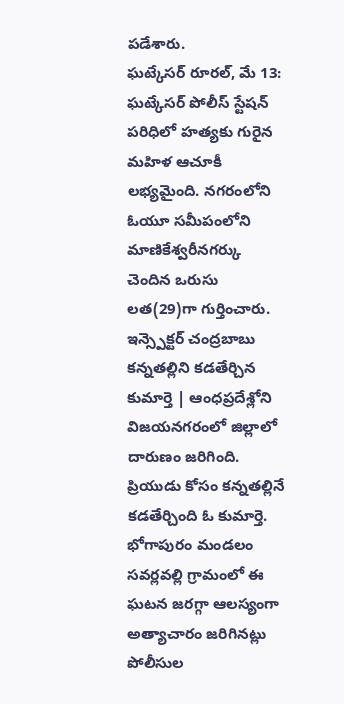పడేశారు.
ఘట్కేసర్ రూరల్, మే 13: ఘట్కేసర్ పోలీస్ స్టేషన్ పరిధిలో హత్యకు గురైన మహిళ ఆచూకీ లభ్యమైంది. నగరంలోని ఓయూ సమీపంలోని మాణికేశ్వరీనగర్కు చెందిన ఒరుసు లత(29)గా గుర్తించారు. ఇన్స్పెక్టర్ చంద్రబాబు
కన్నతల్లిని కడతేర్చిన కుమార్తె | ఆంధప్రదేశ్లోని విజయనగరంలో జిల్లాలో దారుణం జరిగింది. ప్రియుడు కోసం కన్నతల్లినే కడతేర్చింది ఓ కుమార్తె. భోగాపురం మండలం సవర్లవల్లి గ్రామంలో ఈ ఘటన జరగ్గా ఆలస్యంగా
అత్యాచారం జరిగినట్లు పోలీసుల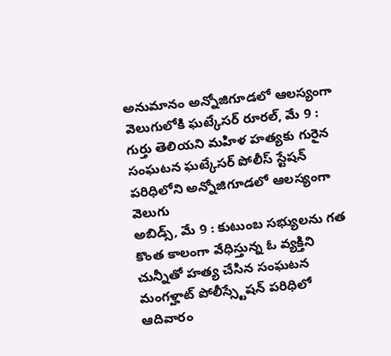అనుమానం అన్నోజిగూడలో ఆలస్యంగా వెలుగులోకి ఘట్కేసర్ రూరల్, మే 9 : గుర్తు తెలియని మహిళ హత్యకు గురైన సంఘటన ఘట్కేసర్ పోలీస్ స్టేషన్ పరిధిలోని అన్నోజిగూడలో ఆలస్యంగా వెలుగు
అబిడ్స్, మే 9 : కుటుంబ సభ్యులను గత కొంత కాలంగా వేధిస్తున్న ఓ వ్యక్తిని చున్నీతో హత్య చేసిన సంఘటన మంగళ్హాట్ పోలీస్స్టేషన్ పరిధిలో ఆదివారం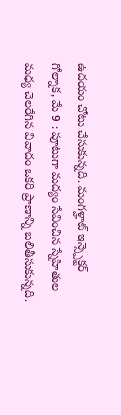ఉదయం చోటు చేసుకున్నది. మంగళ్హాట్ ఇన్స్పెక్టర్
గోల్నాక, మే 9 : పూటుగా మద్యం సేవించిన స్నేహితుల మధ్య చెలరేగిన వివాదం ఒకరి ప్రాణాన్ని బలితీసుకున్నది.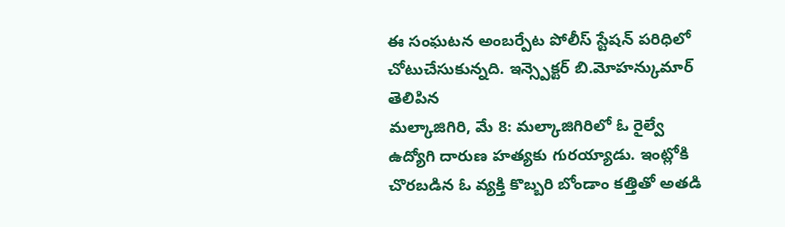ఈ సంఘటన అంబర్పేట పోలీస్ స్టేషన్ పరిధిలో చోటుచేసుకున్నది. ఇన్స్పెక్టర్ బి.మోహన్కుమార్ తెలిపిన
మల్కాజిగిరి, మే 8: మల్కాజిగిరిలో ఓ రైల్వే ఉద్యోగి దారుణ హత్యకు గురయ్యాడు. ఇంట్లోకి చొరబడిన ఓ వ్యక్తి కొబ్బరి బోండాం కత్తితో అతడి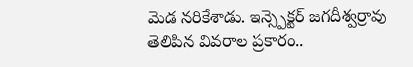మెడ నరికేశాడు. ఇన్స్పెక్టర్ జగదీశ్వర్రావు తెలిపిన వివరాల ప్రకారం..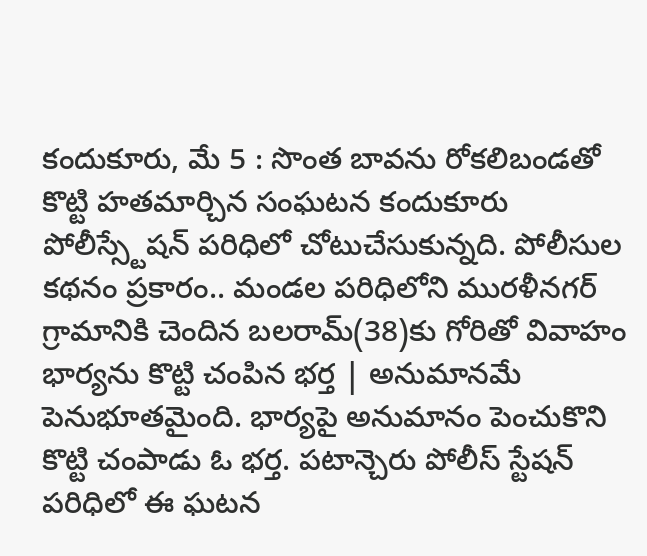కందుకూరు, మే 5 : సొంత బావను రోకలిబండతో కొట్టి హతమార్చిన సంఘటన కందుకూరు పోలీస్స్టేషన్ పరిధిలో చోటుచేసుకున్నది. పోలీసుల కథనం ప్రకారం.. మండల పరిధిలోని మురళీనగర్ గ్రామానికి చెందిన బలరామ్(38)కు గోరితో వివాహం
భార్యను కొట్టి చంపిన భర్త | అనుమానమే పెనుభూతమైంది. భార్యపై అనుమానం పెంచుకొని కొట్టి చంపాడు ఓ భర్త. పటాన్చెరు పోలీస్ స్టేషన్ పరిధిలో ఈ ఘటన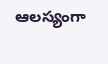ఆలస్యంగా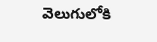వెలుగులోకి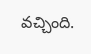వచ్చింది.